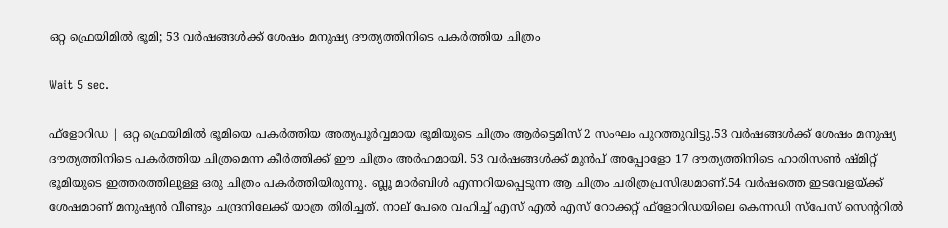ഒറ്റ ഫ്രെയിമില്‍ ഭൂമി; 53 വര്‍ഷങ്ങള്‍ക്ക് ശേഷം മനുഷ്യ ദൗത്യത്തിനിടെ പകര്‍ത്തിയ ചിത്രം

Wait 5 sec.

ഫ്‌ളോറിഡ | ഒറ്റ ഫ്രെയിമില്‍ ഭൂമിയെ പകര്‍ത്തിയ അത്യപൂര്‍വ്വമായ ഭൂമിയുടെ ചിത്രം ആര്‍ട്ടെമിസ് 2 സംഘം പുറത്തുവിട്ടു.53 വര്‍ഷങ്ങള്‍ക്ക് ശേഷം മനുഷ്യ ദൗത്യത്തിനിടെ പകര്‍ത്തിയ ചിത്രമെന്ന കീര്‍ത്തിക്ക് ഈ ചിത്രം അര്‍ഹമായി. 53 വര്‍ഷങ്ങള്‍ക്ക് മുന്‍പ് അപ്പോളോ 17 ദൗത്യത്തിനിടെ ഹാരിസണ്‍ ഷ്മിറ്റ് ഭൂമിയുടെ ഇത്തരത്തിലുള്ള ഒരു ചിത്രം പകര്‍ത്തിയിരുന്നു. ബ്ലൂ മാര്‍ബിള്‍ എന്നറിയപ്പെടുന്ന ആ ചിത്രം ചരിത്രപ്രസിദ്ധമാണ്.54 വര്‍ഷത്തെ ഇടവേളയ്ക്ക് ശേഷമാണ് മനുഷ്യന്‍ വീണ്ടും ചന്ദ്രനിലേക്ക് യാത്ര തിരിച്ചത്. നാല് പേരെ വഹിച്ച് എസ് എല്‍ എസ് റോക്കറ്റ് ഫ്‌ളോറിഡയിലെ കെന്നഡി സ്‌പേസ് സെന്ററില്‍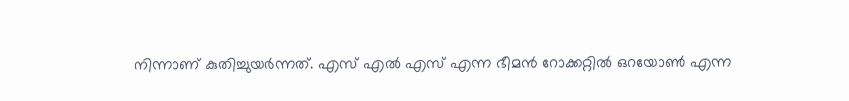നിന്നാണ് കുതിച്ചുയര്‍ന്നത്. എസ് എല്‍ എസ് എന്ന ഭീമന്‍ റോക്കറ്റില്‍ ഒറയോണ്‍ എന്ന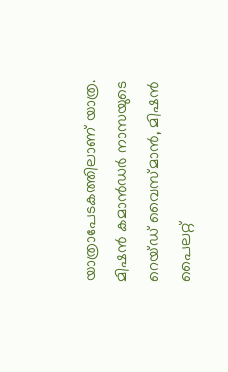യാത്രാപേടകത്തിലാണ് യാത്ര. മിഷന്‍ കമാന്‍ഡര്‍ നാസയുടെ റെയ്ഡ് വൈസ്മാന്‍, മിഷന്‍ പൈലറ്റ്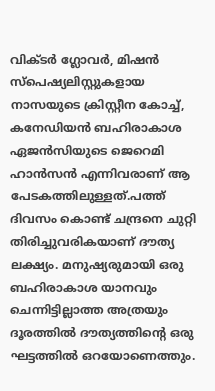വിക്ടര്‍ ഗ്ലോവര്‍, മിഷന്‍ സ്‌പെഷ്യലിസ്റ്റുകളായ നാസയുടെ ക്രിസ്റ്റീന കോച്ച്, കനേഡിയന്‍ ബഹിരാകാശ ഏജന്‍സിയുടെ ജെറെമി ഹാന്‍സന്‍ എന്നിവരാണ് ആ പേടകത്തിലുള്ളത്.പത്ത് ദിവസം കൊണ്ട് ചന്ദ്രനെ ചുറ്റി തിരിച്ചുവരികയാണ് ദൗത്യ ലക്ഷ്യം. മനുഷ്യരുമായി ഒരു ബഹിരാകാശ യാനവും ചെന്നിട്ടില്ലാത്ത അത്രയും ദൂരത്തില്‍ ദൗത്യത്തിന്റെ ഒരു ഘട്ടത്തില്‍ ഒറയോണെത്തും.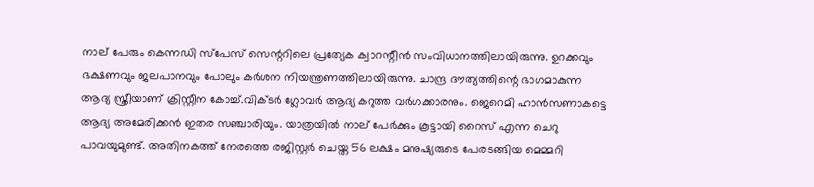നാല് പേരും കെന്നഡി സ്‌പേസ് സെന്ററിലെ പ്രത്യേക ക്വാറന്റീന്‍ സംവിധാനത്തിലായിരുന്നു. ഉറക്കവും ഭക്ഷണവും ജലപാനവും പോലും കര്‍ശന നിയന്ത്രണത്തിലായിരുന്നു. ചാന്ദ്ര ദൗത്യത്തിന്റെ ഭാഗമാകുന്ന ആദ്യ സ്ത്രീയാണ് ക്രിസ്റ്റീന കോച്ച്.വിക്ടര്‍ ഗ്ലോവര്‍ ആദ്യ കറുത്ത വര്‍ഗക്കാരനും. ജെറെമി ഹാന്‍സണാകട്ടെ ആദ്യ അമേരിക്കന്‍ ഇതര സഞ്ചാരിയും. യാത്രയില്‍ നാല് പേര്‍ക്കും കൂട്ടായി റൈസ് എന്ന ചെറു പാവയുമുണ്ട്. അതിനകത്ത് നേരത്തെ രജിസ്റ്റര്‍ ചെയ്ത 56 ലക്ഷം മനുഷ്യരുടെ പേരടങ്ങിയ മെമ്മറി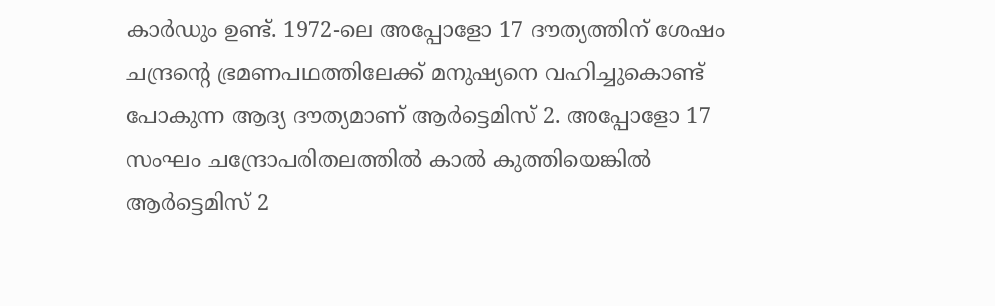കാര്‍ഡും ഉണ്ട്. 1972-ലെ അപ്പോളോ 17 ദൗത്യത്തിന് ശേഷം ചന്ദ്രന്റെ ഭ്രമണപഥത്തിലേക്ക് മനുഷ്യനെ വഹിച്ചുകൊണ്ട് പോകുന്ന ആദ്യ ദൗത്യമാണ് ആര്‍ട്ടെമിസ് 2. അപ്പോളോ 17 സംഘം ചന്ദ്രോപരിതലത്തില്‍ കാല്‍ കുത്തിയെങ്കില്‍ ആര്‍ട്ടെമിസ് 2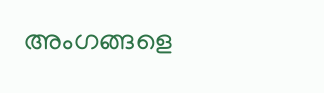അംഗങ്ങളെ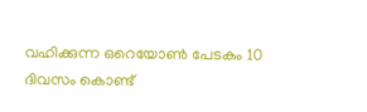വഹിക്കുന്ന ഒറെയോണ്‍ പേടകം 10 ദിവസം കൊണ്ട്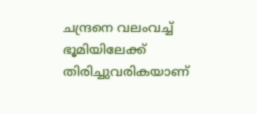ചന്ദ്രനെ വലംവച്ച് ഭൂമിയിലേക്ക് തിരിച്ചുവരികയാണ്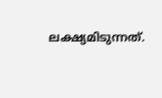ലക്ഷ്യമിടുന്നത്.